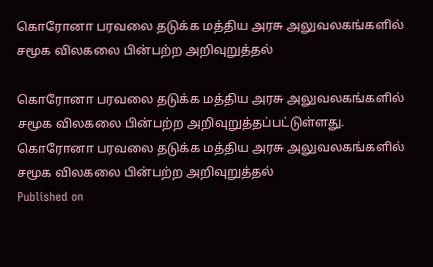கொரோனா பரவலை தடுக்க மத்திய அரசு அலுவலகங்களில் சமூக விலகலை பின்பற்ற அறிவுறுத்தல்

கொரோனா பரவலை தடுக்க மத்திய அரசு அலுவலகங்களில் சமூக விலகலை பின்பற்ற அறிவுறுத்தப்பட்டுள்ளது.
கொரோனா பரவலை தடுக்க மத்திய அரசு அலுவலகங்களில் சமூக விலகலை பின்பற்ற அறிவுறுத்தல்
Published on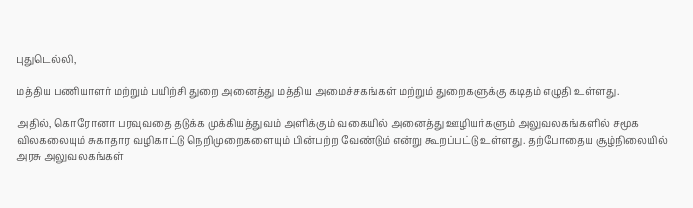புதுடெல்லி,

மத்திய பணியாளர் மற்றும் பயிற்சி துறை அனைத்து மத்திய அமைச்சகங்கள் மற்றும் துறைகளுக்கு கடிதம் எழுதி உள்ளது.

அதில், கொரோனா பரவுவதை தடுக்க முக்கியத்துவம் அளிக்கும் வகையில் அனைத்து ஊழியர்களும் அலுவலகங்களில் சமூக விலகலையும் சுகாதார வழிகாட்டு நெறிமுறைகளையும் பின்பற்ற வேண்டும் என்று கூறப்பட்டு உள்ளது. தற்போதைய சூழ்நிலையில் அரசு அலுவலகங்கள்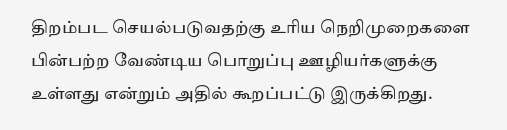திறம்பட செயல்படுவதற்கு உரிய நெறிமுறைகளை பின்பற்ற வேண்டிய பொறுப்பு ஊழியர்களுக்கு உள்ளது என்றும் அதில் கூறப்பட்டு இருக்கிறது.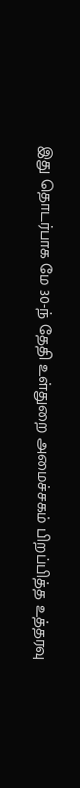இது தொடர்பாக மே 30-ந் தேதி உள்துறை அமைச்சகம் பிறப்பித்த உத்தரவு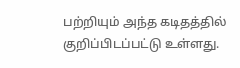பற்றியும் அந்த கடிதத்தில் குறிப்பிடப்பட்டு உள்ளது.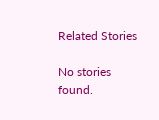Related Stories

No stories found.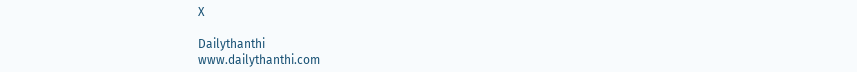X

Dailythanthi
www.dailythanthi.com